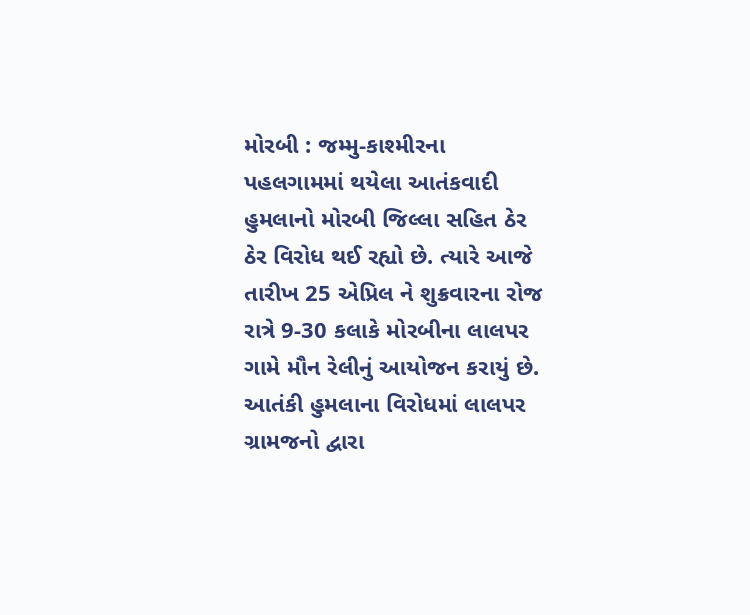મોરબી : જમ્મુ-કાશ્મીરના પહલગામમાં થયેલા આતંકવાદી હુમલાનો મોરબી જિલ્લા સહિત ઠેર ઠેર વિરોધ થઈ રહ્યો છે. ત્યારે આજે તારીખ 25 એપ્રિલ ને શુક્રવારના રોજ રાત્રે 9-30 કલાકે મોરબીના લાલપર ગામે મૌન રેલીનું આયોજન કરાયું છે. આતંકી હુમલાના વિરોધમાં લાલપર ગ્રામજનો દ્વારા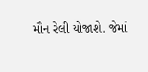મૌન રેલી યોજાશે. જેમાં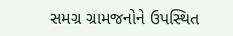સમગ્ર ગ્રામજનોને ઉપસ્થિત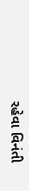રહેવા વિનંતી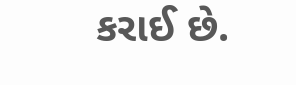કરાઈ છે.